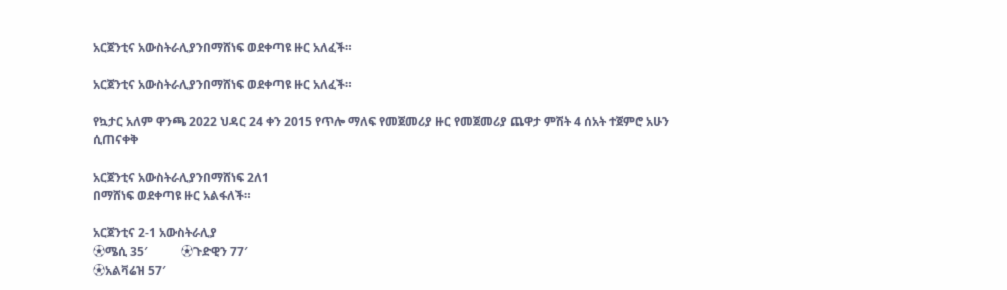አርጀንቲና አውስትራሊያንበማሸነፍ ወደቀጣዩ ዙር አለፈች።

አርጀንቲና አውስትራሊያንበማሸነፍ ወደቀጣዩ ዙር አለፈች።

የኳታር አለም ዋንጫ 2022 ህዳር 24 ቀን 2015 የጥሎ ማለፍ የመጀመሪያ ዙር የመጀመሪያ ጨዋታ ምሽት 4 ሰአት ተጀምሮ አሁን ሲጠናቀቅ

አርጀንቲና አውስትራሊያንበማሸነፍ 2ለ1
በማሸነፍ ወደቀጣዩ ዙር አልፋለች።

አርጀንቲና 2-1 አውስትራሊያ
⚽ሜሲ 35′           ⚽ጉድዊን 77′
⚽አልቫሬዝ 57′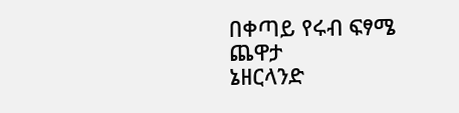በቀጣይ የሩብ ፍፃሜ ጨዋታ
ኔዘርላንድ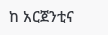ከ አርጀንቲና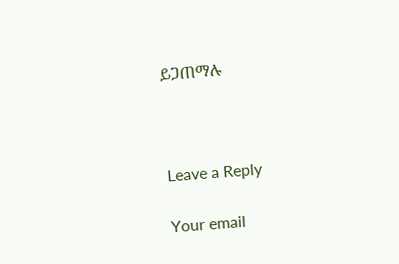ይጋጠማሉ



Leave a Reply

Your email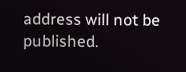address will not be published.